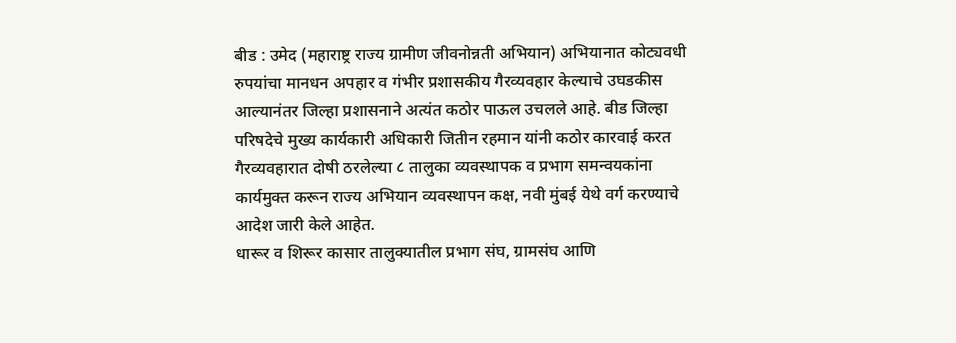बीड : उमेद (महाराष्ट्र राज्य ग्रामीण जीवनोन्नती अभियान) अभियानात कोट्यवधी रुपयांचा मानधन अपहार व गंभीर प्रशासकीय गैरव्यवहार केल्याचे उघडकीस आल्यानंतर जिल्हा प्रशासनाने अत्यंत कठोर पाऊल उचलले आहे. बीड जिल्हा परिषदेचे मुख्य कार्यकारी अधिकारी जितीन रहमान यांनी कठोर कारवाई करत गैरव्यवहारात दोषी ठरलेल्या ८ तालुका व्यवस्थापक व प्रभाग समन्वयकांना कार्यमुक्त करून राज्य अभियान व्यवस्थापन कक्ष, नवी मुंबई येथे वर्ग करण्याचे आदेश जारी केले आहेत.
धारूर व शिरूर कासार तालुक्यातील प्रभाग संघ, ग्रामसंघ आणि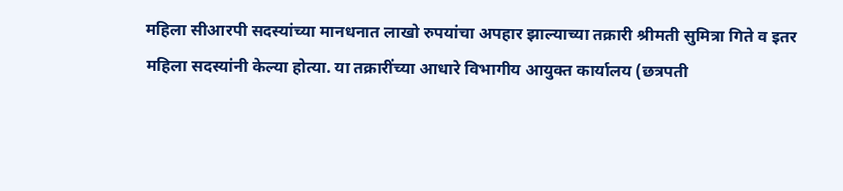महिला सीआरपी सदस्यांच्या मानधनात लाखो रुपयांचा अपहार झाल्याच्या तक्रारी श्रीमती सुमित्रा गिते व इतर महिला सदस्यांनी केल्या होत्या. या तक्रारींच्या आधारे विभागीय आयुक्त कार्यालय (छत्रपती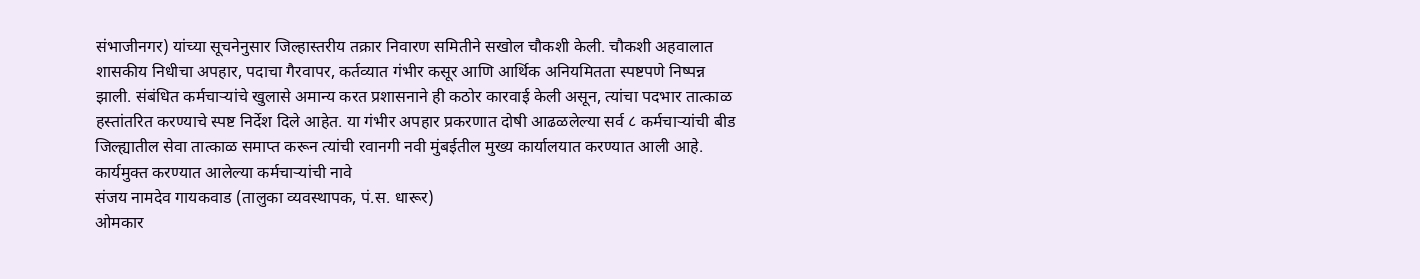संभाजीनगर) यांच्या सूचनेनुसार जिल्हास्तरीय तक्रार निवारण समितीने सखोल चौकशी केली. चौकशी अहवालात शासकीय निधीचा अपहार, पदाचा गैरवापर, कर्तव्यात गंभीर कसूर आणि आर्थिक अनियमितता स्पष्टपणे निष्पन्न झाली. संबंधित कर्मचाऱ्यांचे खुलासे अमान्य करत प्रशासनाने ही कठोर कारवाई केली असून, त्यांचा पदभार तात्काळ हस्तांतरित करण्याचे स्पष्ट निर्देश दिले आहेत. या गंभीर अपहार प्रकरणात दोषी आढळलेल्या सर्व ८ कर्मचाऱ्यांची बीड जिल्ह्यातील सेवा तात्काळ समाप्त करून त्यांची रवानगी नवी मुंबईतील मुख्य कार्यालयात करण्यात आली आहे.
कार्यमुक्त करण्यात आलेल्या कर्मचाऱ्यांची नावे
संजय नामदेव गायकवाड (तालुका व्यवस्थापक, पं.स. धारूर)
ओमकार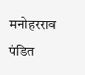मनोहरराव पंडित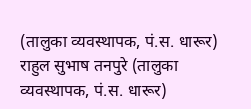(तालुका व्यवस्थापक, पं.स. धारूर)
राहुल सुभाष तनपुरे (तालुका व्यवस्थापक, पं.स. धारूर)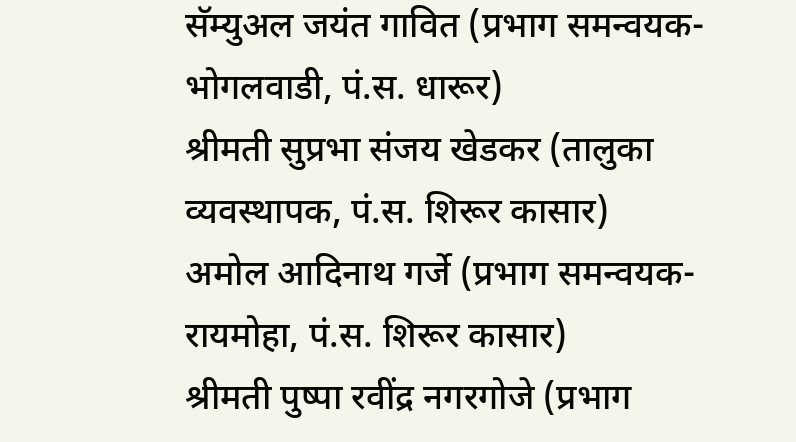सॅम्युअल जयंत गावित (प्रभाग समन्वयक-भोगलवाडी, पं.स. धारूर)
श्रीमती सुप्रभा संजय खेडकर (तालुका व्यवस्थापक, पं.स. शिरूर कासार)
अमोल आदिनाथ गर्जे (प्रभाग समन्वयक-रायमोहा, पं.स. शिरूर कासार)
श्रीमती पुष्पा रवींद्र नगरगोजे (प्रभाग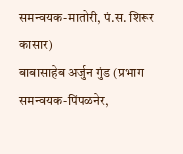समन्वयक-मातोरी, पं.स. शिरूर कासार)
बाबासाहेब अर्जुन गुंड (प्रभाग समन्वयक-पिंपळनेर,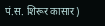पं.स. शिरूर कासार)